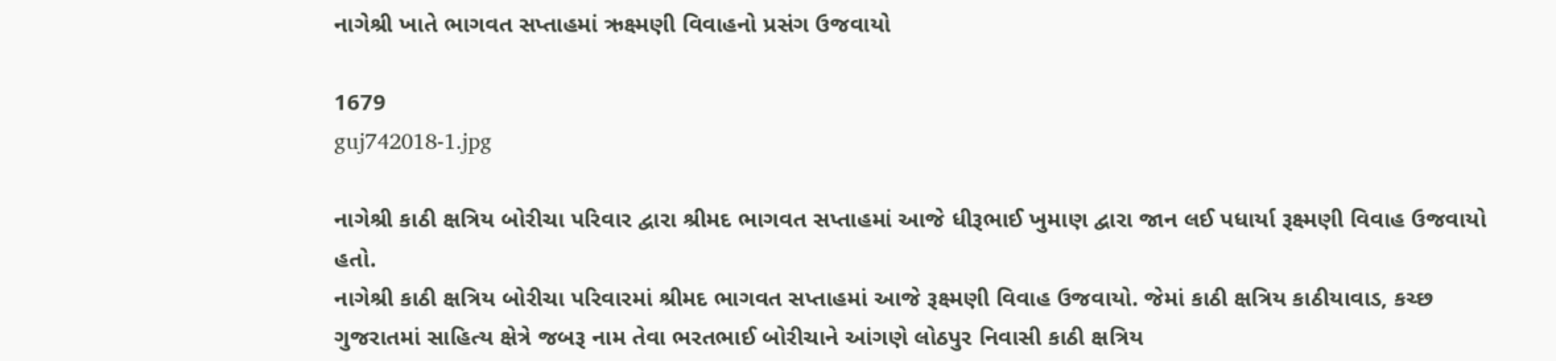નાગેશ્રી ખાતે ભાગવત સપ્તાહમાં ઋક્ષ્મણી વિવાહનો પ્રસંગ ઉજવાયો

1679
guj742018-1.jpg

નાગેશ્રી કાઠી ક્ષત્રિય બોરીચા પરિવાર દ્વારા શ્રીમદ ભાગવત સપ્તાહમાં આજે ધીરૂભાઈ ખુમાણ દ્વારા જાન લઈ પધાર્યા રૂક્ષ્મણી વિવાહ ઉજવાયો હતો.
નાગેશ્રી કાઠી ક્ષત્રિય બોરીચા પરિવારમાં શ્રીમદ ભાગવત સપ્તાહમાં આજે રૂક્ષ્મણી વિવાહ ઉજવાયો. જેમાં કાઠી ક્ષત્રિય કાઠીયાવાડ, કચ્છ ગુજરાતમાં સાહિત્ય ક્ષેત્રે જબરૂ નામ તેવા ભરતભાઈ બોરીચાને આંગણે લોઠપુર નિવાસી કાઠી ક્ષત્રિય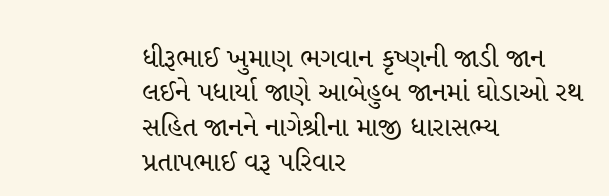ધીરૂભાઈ ખુમાણ ભગવાન કૃષ્ણની જાડી જાન લઈને પધાર્યા જાણે આબેહુબ જાનમાં ઘોડાઓ રથ સહિત જાનને નાગેશ્રીના માજી ધારાસભ્ય પ્રતાપભાઈ વરૂ પરિવાર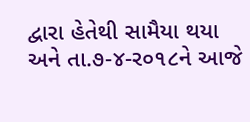દ્વારા હેતેથી સામૈયા થયા અને તા.૭-૪-ર૦૧૮ને આજે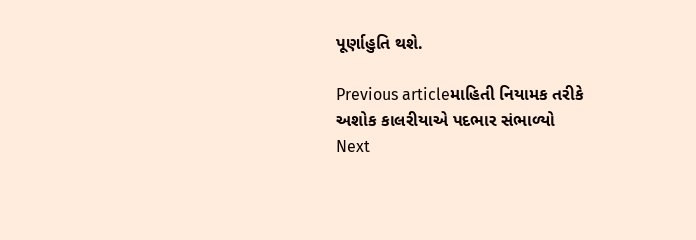પૂર્ણાહુતિ થશે.

Previous articleમાહિતી નિયામક તરીકે અશોક કાલરીયાએ પદભાર સંભાળ્યો
Next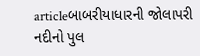articleબાબરીયાધારની જોલાપરી નદીનો પુલ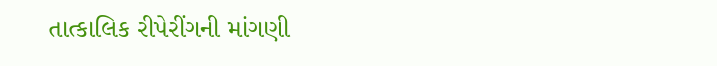તાત્કાલિક રીપેરીંગની માંગણી